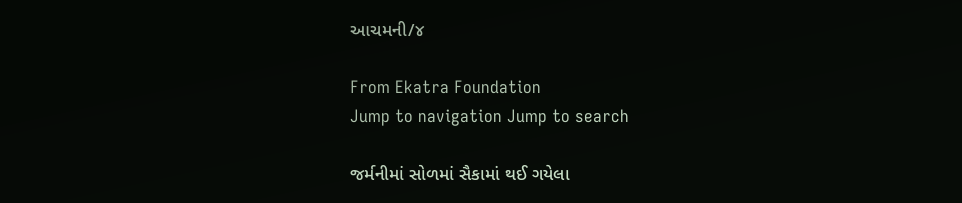આચમની/૪

From Ekatra Foundation
Jump to navigation Jump to search

જર્મનીમાં સોળમાં સૈકામાં થઈ ગયેલા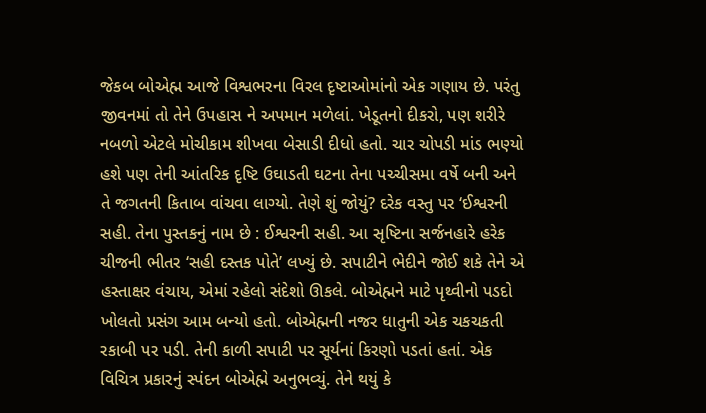જેકબ બોએહ્મ આજે વિશ્વભરના વિરલ દૃષ્ટાઓમાંનો એક ગણાય છે. પરંતુ જીવનમાં તો તેને ઉપહાસ ને અપમાન મળેલાં. ખેડૂતનો દીકરો, પણ શરીરે નબળો એટલે મોચીકામ શીખવા બેસાડી દીધો હતો. ચાર ચોપડી માંડ ભણ્યો હશે પણ તેની આંતરિક દૃષ્ટિ ઉઘાડતી ઘટના તેના પચ્ચીસમા વર્ષે બની અને તે જગતની કિતાબ વાંચવા લાગ્યો. તેણે શું જોયું? દરેક વસ્તુ પર ‘ઈશ્વરની સહી. તેના પુસ્તકનું નામ છે : ઈશ્વરની સહી. આ સૃષ્ટિના સર્જનહારે હરેક ચીજની ભીતર ‘સહી દસ્તક પોતે’ લખ્યું છે. સપાટીને ભેદીને જોઈ શકે તેને એ હસ્તાક્ષર વંચાય, એમાં રહેલો સંદેશો ઊકલે. બોએહ્મને માટે પૃથ્વીનો પડદો ખોલતો પ્રસંગ આમ બન્યો હતો. બોએહ્મની નજર ધાતુની એક ચકચકતી રકાબી પર પડી. તેની કાળી સપાટી પર સૂર્યનાં કિરણો પડતાં હતાં. એક વિચિત્ર પ્રકારનું સ્પંદન બોએહ્મે અનુભવ્યું. તેને થયું કે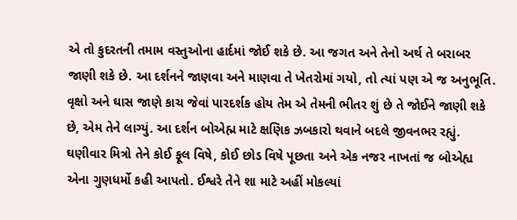એ તો કુદરતની તમામ વસ્તુઓના હાર્દમાં જોઈ શકે છે. આ જગત અને તેનો અર્થ તે બરાબર જાણી શકે છે. આ દર્શનને જાણવા અને માણવા તે ખેતરોમાં ગયો, તો ત્યાં પણ એ જ અનુભૂતિ. વૃક્ષો અને ઘાસ જાણે કાચ જેવાં પારદર્શક હોય તેમ એ તેમની ભીતર શું છે તે જોઈને જાણી શકે છે, એમ તેને લાગ્યું. આ દર્શન બોએહ્મ માટે ક્ષણિક ઝબકારો થવાને બદલે જીવનભર રહ્યું. ઘણીવાર મિત્રો તેને કોઈ ફૂલ વિષે, કોઈ છોડ વિષે પૂછતા અને એક નજર નાખતાં જ બોએહ્ય એના ગુણધર્મો કહી આપતો. ઈશ્વરે તેને શા માટે અહીં મોકલ્યાં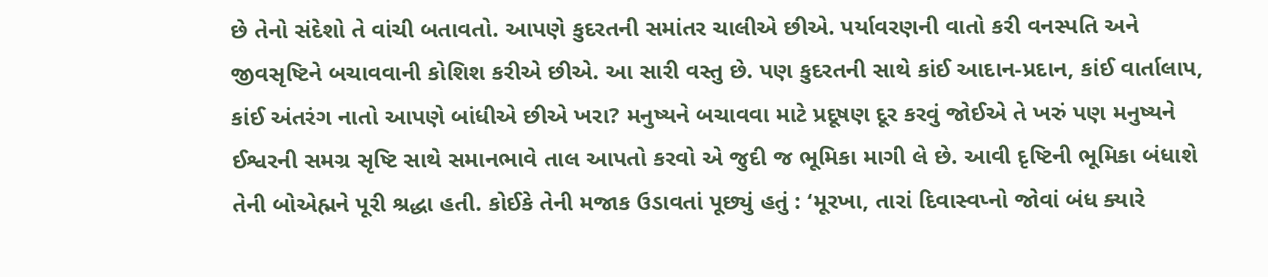છે તેનો સંદેશો તે વાંચી બતાવતો. આપણે કુદરતની સમાંતર ચાલીએ છીએ. પર્યાવરણની વાતો કરી વનસ્પતિ અને જીવસૃષ્ટિને બચાવવાની કોશિશ કરીએ છીએ. આ સારી વસ્તુ છે. પણ કુદરતની સાથે કાંઈ આદાન-પ્રદાન, કાંઈ વાર્તાલાપ, કાંઈ અંતરંગ નાતો આપણે બાંધીએ છીએ ખરા? મનુષ્યને બચાવવા માટે પ્રદૂષણ દૂર કરવું જોઈએ તે ખરું પણ મનુષ્યને ઈશ્વરની સમગ્ર સૃષ્ટિ સાથે સમાનભાવે તાલ આપતો કરવો એ જુદી જ ભૂમિકા માગી લે છે. આવી દૃષ્ટિની ભૂમિકા બંધાશે તેની બોએહ્મને પૂરી શ્રદ્ધા હતી. કોઈકે તેની મજાક ઉડાવતાં પૂછ્યું હતું : ‘મૂરખા, તારાં દિવાસ્વપ્નો જોવાં બંધ ક્યારે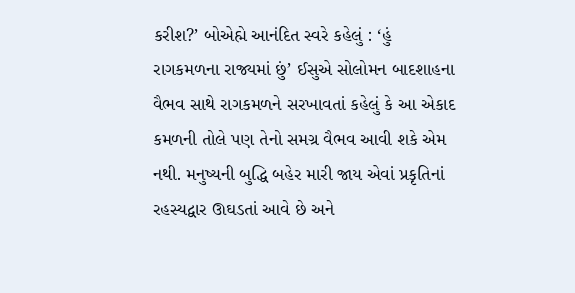કરીશ?’ બોએહ્મે આનંદિત સ્વરે કહેલું : ‘હું રાગકમળના રાજ્યમાં છું’ ઈસુએ સોલોમન બાદશાહના વૈભવ સાથે રાગકમળને સરખાવતાં કહેલું કે આ એકાદ કમળની તોલે પણ તેનો સમગ્ર વૈભવ આવી શકે એમ નથી. મનુષ્યની બુદ્ધિ બહેર મારી જાય એવાં પ્રકૃતિનાં રહસ્યદ્વાર ઊઘડતાં આવે છે અને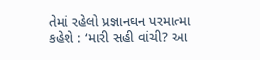તેમાં રહેલો પ્રજ્ઞાનઘન પરમાત્મા કહેશે : ‘મારી સહી વાંચી? આ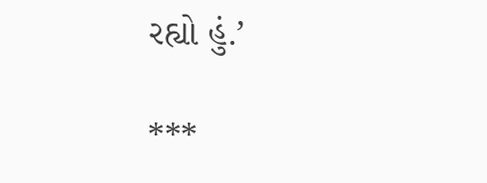રહ્યો હું.’

***